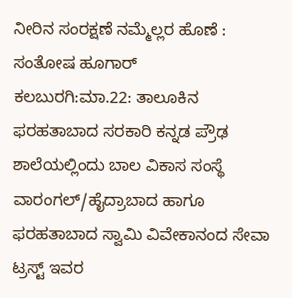ನೀರಿನ ಸಂರಕ್ಷಣೆ ನಮ್ಮೆಲ್ಲರ ಹೊಣೆ : ಸಂತೋಷ ಹೂಗಾರ್
ಕಲಬುರಗಿ:ಮಾ.22: ತಾಲೂಕಿನ ಫರಹತಾಬಾದ ಸರಕಾರಿ ಕನ್ನಡ ಪ್ರೌಢ ಶಾಲೆಯಲ್ಲಿಂದು ಬಾಲ ವಿಕಾಸ ಸಂಸ್ಥೆ ವಾರಂಗಲ್/ಹೈದ್ರಾಬಾದ ಹಾಗೂ ಫರಹತಾಬಾದ ಸ್ವಾಮಿ ವಿವೇಕಾನಂದ ಸೇವಾ ಟ್ರಸ್ಟ್ ಇವರ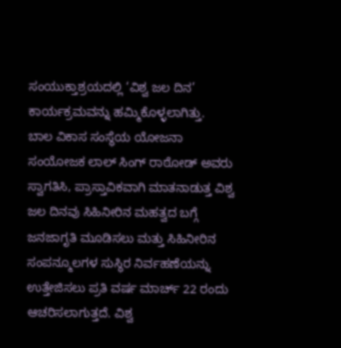ಸಂಯುಕ್ತಾಶ್ರಯದಲ್ಲಿ ‘ವಿಶ್ವ ಜಲ ದಿನ’ ಕಾರ್ಯಕ್ರಮವನ್ನು ಹಮ್ಮಿಕೊಳ್ಳಲಾಗಿತ್ತು.
ಬಾಲ ವಿಕಾಸ ಸಂಸ್ಥೆಯ ಯೋಜನಾ ಸಂಯೋಜಕ ಲಾಲ್ ಸಿಂಗ್ ರಾಠೋಡ್ ಅವರು ಸ್ವಾಗತಿಸಿ, ಪ್ರಾಸ್ತಾವಿಕವಾಗಿ ಮಾತನಾಡುತ್ತ ವಿಶ್ವ ಜಲ ದಿನವು ಸಿಹಿನೀರಿನ ಮಹತ್ವದ ಬಗ್ಗೆ ಜನಜಾಗೃತಿ ಮೂಡಿಸಲು ಮತ್ತು ಸಿಹಿನೀರಿನ ಸಂಪನ್ಮೂಲಗಳ ಸುಸ್ಥಿರ ನಿರ್ವಹಣೆಯನ್ನು ಉತ್ತೇಜಿಸಲು ಪ್ರತಿ ವರ್ಷ ಮಾರ್ಚ್ 22 ರಂದು ಆಚರಿಸಲಾಗುತ್ತದೆ. ವಿಶ್ವ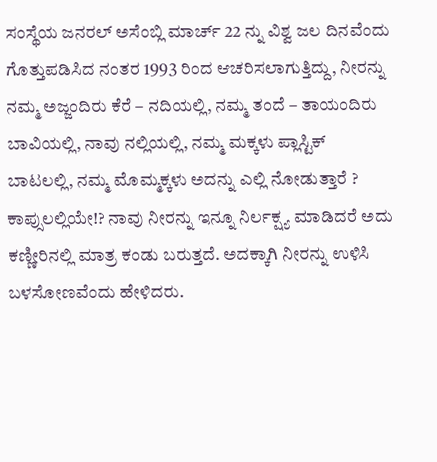ಸಂಸ್ಥೆಯ ಜನರಲ್ ಅಸೆಂಬ್ಲಿ ಮಾರ್ಚ್ 22 ನ್ನು ವಿಶ್ವ ಜಲ ದಿನವೆಂದು ಗೊತ್ತುಪಡಿಸಿದ ನಂತರ 1993 ರಿಂದ ಆಚರಿಸಲಾಗುತ್ತಿದ್ದು, ನೀರನ್ನು ನಮ್ಮ ಅಜ್ಜಂದಿರು ಕೆರೆ – ನದಿಯಲ್ಲಿ, ನಮ್ಮ ತಂದೆ – ತಾಯಂದಿರು ಬಾವಿಯಲ್ಲಿ, ನಾವು ನಲ್ಲಿಯಲ್ಲಿ, ನಮ್ಮ ಮಕ್ಕಳು ಪ್ಲಾಸ್ಟಿಕ್ ಬಾಟಲಲ್ಲಿ, ನಮ್ಮ ಮೊಮ್ಮಕ್ಕಳು ಅದನ್ನು ಎಲ್ಲಿ ನೋಡುತ್ತಾರೆ ? ಕಾಪ್ಸುಲಲ್ಲಿಯೇ!? ನಾವು ನೀರನ್ನು ಇನ್ನೂ ನಿರ್ಲಕ್ಷ್ಯ ಮಾಡಿದರೆ ಅದು ಕಣ್ಣೀರಿನಲ್ಲಿ ಮಾತ್ರ ಕಂಡು ಬರುತ್ತದೆ. ಅದಕ್ಕಾಗಿ ನೀರನ್ನು ಉಳಿಸಿ ಬಳಸೋಣವೆಂದು ಹೇಳಿದರು.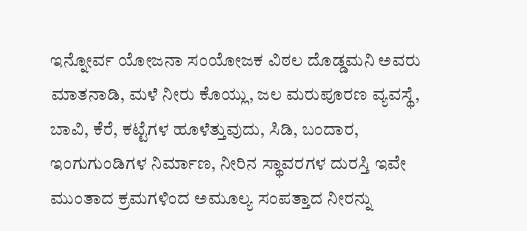ಇನ್ನೋರ್ವ ಯೋಜನಾ ಸಂಯೋಜಕ ವಿಠಲ ದೊಡ್ಡಮನಿ ಅವರು ಮಾತನಾಡಿ, ಮಳೆ ನೀರು ಕೊಯ್ಲು, ಜಲ ಮರುಪೂರಣ ವ್ಯವಸ್ಥೆ, ಬಾವಿ, ಕೆರೆ, ಕಟ್ಟೆಗಳ ಹೂಳೆತ್ತುವುದು, ಸಿಡಿ, ಬಂದಾರ, ಇಂಗುಗುಂಡಿಗಳ ನಿರ್ಮಾಣ, ನೀರಿನ ಸ್ಥಾವರಗಳ ದುರಸ್ತಿ ಇವೇ ಮುಂತಾದ ಕ್ರಮಗಳಿಂದ ಅಮೂಲ್ಯ ಸಂಪತ್ತಾದ ನೀರನ್ನು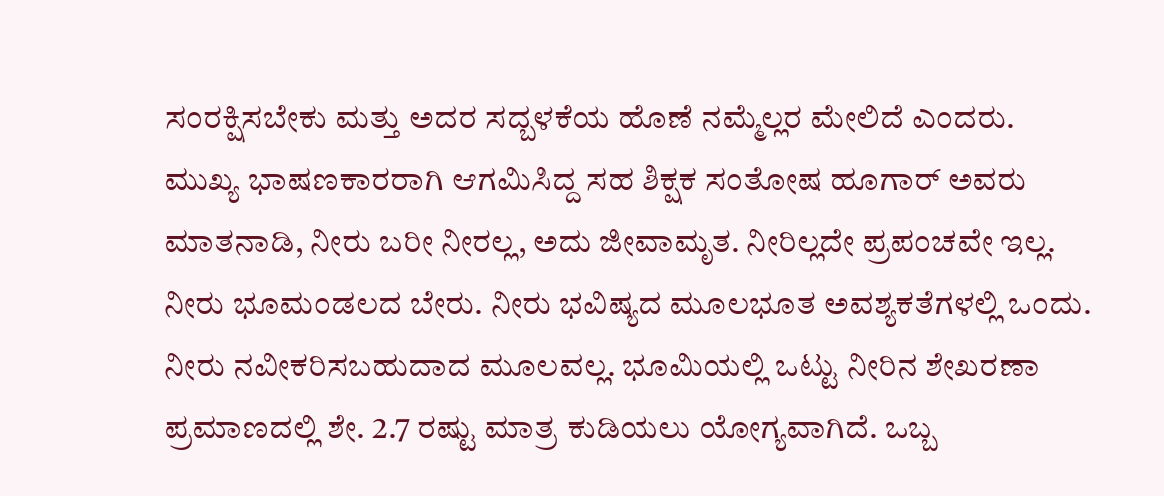ಸಂರಕ್ಷಿಸಬೇಕು ಮತ್ತು ಅದರ ಸದ್ಬಳಕೆಯ ಹೊಣೆ ನಮ್ಮೆಲ್ಲರ ಮೇಲಿದೆ ಎಂದರು.
ಮುಖ್ಯ ಭಾಷಣಕಾರರಾಗಿ ಆಗಮಿಸಿದ್ದ ಸಹ ಶಿಕ್ಷಕ ಸಂತೋಷ ಹೂಗಾರ್ ಅವರು ಮಾತನಾಡಿ, ನೀರು ಬರೀ ನೀರಲ್ಲ, ಅದು ಜೀವಾಮೃತ. ನೀರಿಲ್ಲದೇ ಪ್ರಪಂಚವೇ ಇಲ್ಲ. ನೀರು ಭೂಮಂಡಲದ ಬೇರು. ನೀರು ಭವಿಷ್ಯದ ಮೂಲಭೂತ ಅವಶ್ಯಕತೆಗಳಲ್ಲಿ ಒಂದು. ನೀರು ನವೀಕರಿಸಬಹುದಾದ ಮೂಲವಲ್ಲ. ಭೂಮಿಯಲ್ಲಿ ಒಟ್ಟು ನೀರಿನ ಶೇಖರಣಾ ಪ್ರಮಾಣದಲ್ಲಿ ಶೇ. 2.7 ರಷ್ಟು ಮಾತ್ರ ಕುಡಿಯಲು ಯೋಗ್ಯವಾಗಿದೆ. ಒಬ್ಬ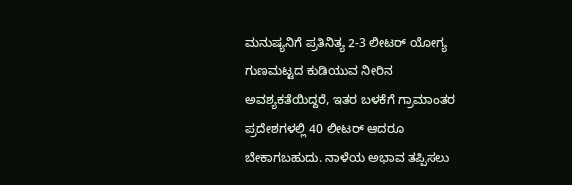ಮನುಷ್ಯನಿಗೆ ಪ್ರತಿನಿತ್ಯ 2-3 ಲೀಟರ್ ಯೋಗ್ಯ ಗುಣಮಟ್ಟದ ಕುಡಿಯುವ ನೀರಿನ ಅವಶ್ಯಕತೆಯಿದ್ದರೆ, ಇತರ ಬಳಕೆಗೆ ಗ್ರಾಮಾಂತರ ಪ್ರದೇಶಗಳಲ್ಲಿ 40 ಲೀಟರ್ ಆದರೂ ಬೇಕಾಗಬಹುದು. ನಾಳೆಯ ಅಭಾವ ತಪ್ಪಿಸಲು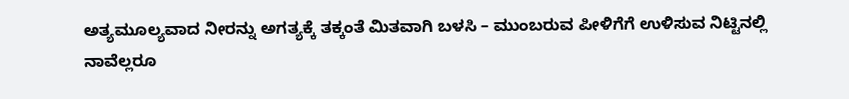ಅತ್ಯಮೂಲ್ಯವಾದ ನೀರನ್ನು ಅಗತ್ಯಕ್ಕೆ ತಕ್ಕಂತೆ ಮಿತವಾಗಿ ಬಳಸಿ – ಮುಂಬರುವ ಪೀಳಿಗೆಗೆ ಉಳಿಸುವ ನಿಟ್ಟಿನಲ್ಲಿ ನಾವೆಲ್ಲರೂ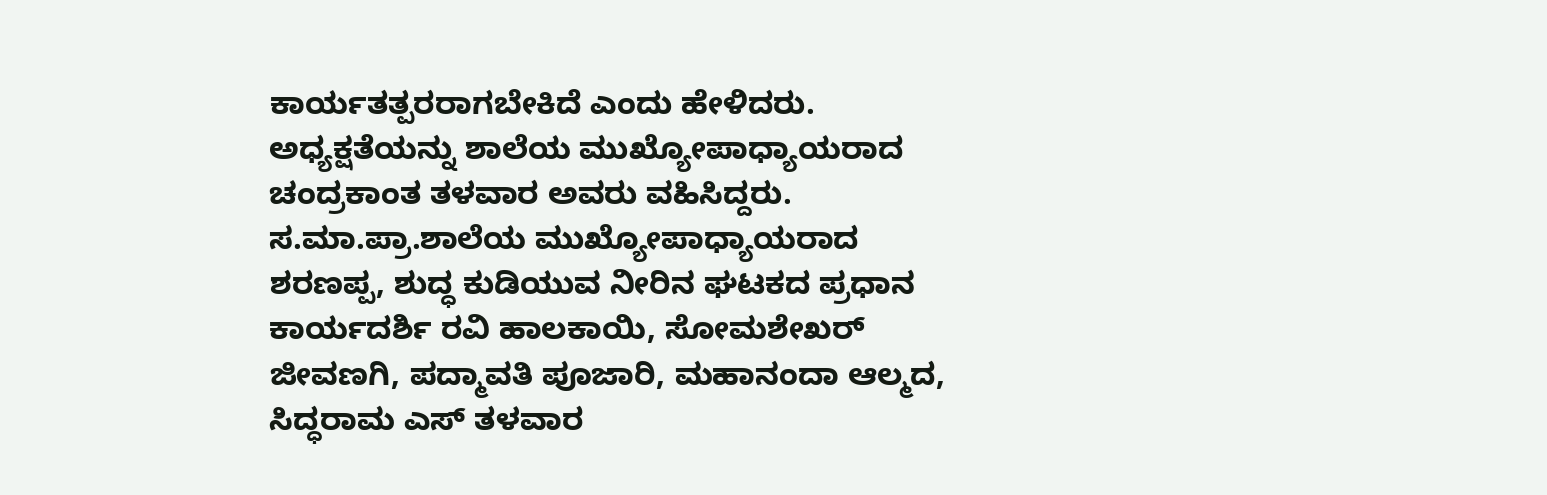ಕಾರ್ಯತತ್ಪರರಾಗಬೇಕಿದೆ ಎಂದು ಹೇಳಿದರು.
ಅಧ್ಯಕ್ಷತೆಯನ್ನು ಶಾಲೆಯ ಮುಖ್ಯೋಪಾಧ್ಯಾಯರಾದ ಚಂದ್ರಕಾಂತ ತಳವಾರ ಅವರು ವಹಿಸಿದ್ದರು. ಸ.ಮಾ.ಪ್ರಾ.ಶಾಲೆಯ ಮುಖ್ಯೋಪಾಧ್ಯಾಯರಾದ ಶರಣಪ್ಪ, ಶುದ್ಧ ಕುಡಿಯುವ ನೀರಿನ ಘಟಕದ ಪ್ರಧಾನ ಕಾರ್ಯದರ್ಶಿ ರವಿ ಹಾಲಕಾಯಿ, ಸೋಮಶೇಖರ್ ಜೀವಣಗಿ, ಪದ್ಮಾವತಿ ಪೂಜಾರಿ, ಮಹಾನಂದಾ ಆಲ್ಮದ, ಸಿದ್ಧರಾಮ ಎಸ್ ತಳವಾರ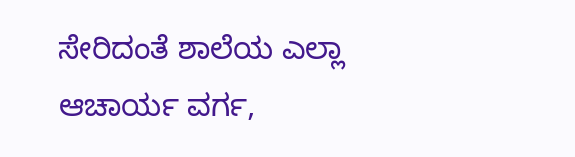ಸೇರಿದಂತೆ ಶಾಲೆಯ ಎಲ್ಲಾ ಆಚಾರ್ಯ ವರ್ಗ,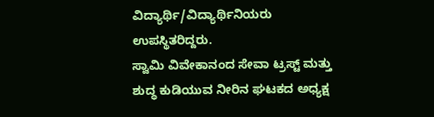ವಿದ್ಯಾರ್ಥಿ/ವಿದ್ಯಾರ್ಥಿನಿಯರು ಉಪಸ್ಥಿತರಿದ್ದರು.
ಸ್ವಾಮಿ ವಿವೇಕಾನಂದ ಸೇವಾ ಟ್ರಸ್ಟ್ ಮತ್ತು ಶುದ್ಧ ಕುಡಿಯುವ ನೀರಿನ ಘಟಕದ ಅಧ್ಯಕ್ಷ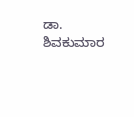ಡಾ. ಶಿವಕುಮಾರ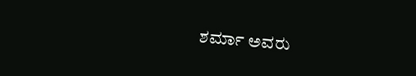ಶರ್ಮಾ ಅವರು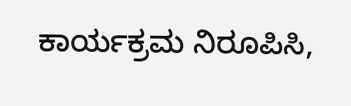ಕಾರ್ಯಕ್ರಮ ನಿರೂಪಿಸಿ,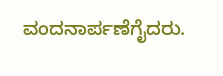ವಂದನಾರ್ಪಣೆಗೈದರು.